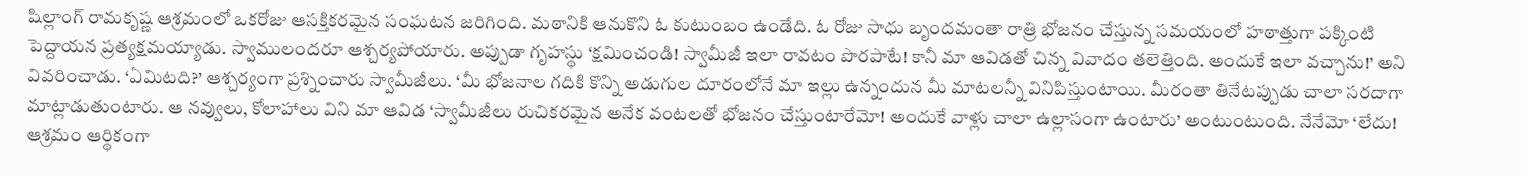షిల్లాంగ్ రామకృష్ణ ఆశ్రమంలో ఒకరోజు ఆసక్తికరమైన సంఘటన జరిగింది. మఠానికి ఆనుకొని ఓ కుటుంబం ఉండేది. ఓ రోజు సాధు బృందమంతా రాత్రి భోజనం చేస్తున్న సమయంలో హఠాత్తుగా పక్కింటి పెద్దాయన ప్రత్యక్షమయ్యాడు. స్వాములందరూ ఆశ్చర్యపోయారు. అప్పుడా గృహస్థు ‘క్షమించండి! స్వామీజీ ఇలా రావటం పొరపాటే! కానీ మా ఆవిడతో చిన్న వివాదం తలెత్తింది. అందుకే ఇలా వచ్చాను!’ అని వివరించాడు. ‘ఏమిటది?’ ఆశ్చర్యంగా ప్రశ్నించారు స్వామీజీలు. ‘మీ భోజనాల గదికి కొన్ని అడుగుల దూరంలోనే మా ఇల్లు ఉన్నందున మీ మాటలన్నీ వినిపిస్తుంటాయి. మీరంతా తినేటప్పుడు చాలా సరదాగా మాట్లాడుతుంటారు. ఆ నవ్వులు, కోలాహాలు విని మా ఆవిడ ‘స్వామీజీలు రుచికరమైన అనేక వంటలతో భోజనం చేస్తుంటారేమో! అందుకే వాళ్లు చాలా ఉల్లాసంగా ఉంటారు’ అంటుంటుంది. నేనేమో ‘లేదు! ఆశ్రమం ఆర్థికంగా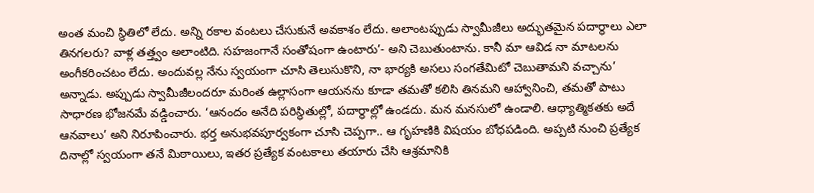అంత మంచి స్థితిలో లేదు. అన్ని రకాల వంటలు చేసుకునే అవకాశం లేదు. అలాంటప్పుడు స్వామీజీలు అద్భుతమైన పదార్థాలు ఎలా తినగలరు? వాళ్ల తత్త్వం అలాంటిది. సహజంగానే సంతోషంగా ఉంటారు’- అని చెబుతుంటాను. కానీ మా ఆవిడ నా మాటలను అంగీకరించటం లేదు. అందువల్ల నేను స్వయంగా చూసి తెలుసుకొని, నా భార్యకి అసలు సంగతేమిటో చెబుతామని వచ్చాను’ అన్నాడు. అప్పుడు స్వామీజీలందరూ మరింత ఉల్లాసంగా ఆయనను కూడా తమతో కలిసి తినమని ఆహ్వానించి, తమతో పాటు సాధారణ భోజనమే వడ్డించారు. ‘ఆనందం అనేది పరిస్థితుల్లో, పదార్థాల్లో ఉండదు. మన మనసులో ఉండాలి. ఆధ్యాత్మికతకు అదే ఆనవాలు’ అని నిరూపించారు. భర్త అనుభవపూర్వకంగా చూసి చెప్పగా.. ఆ గృహణికి విషయం బోధపడింది. అప్పటి నుంచి ప్రత్యేక దినాల్లో స్వయంగా తనే మిఠాయిలు, ఇతర ప్రత్యేక వంటకాలు తయారు చేసి ఆశ్రమానికి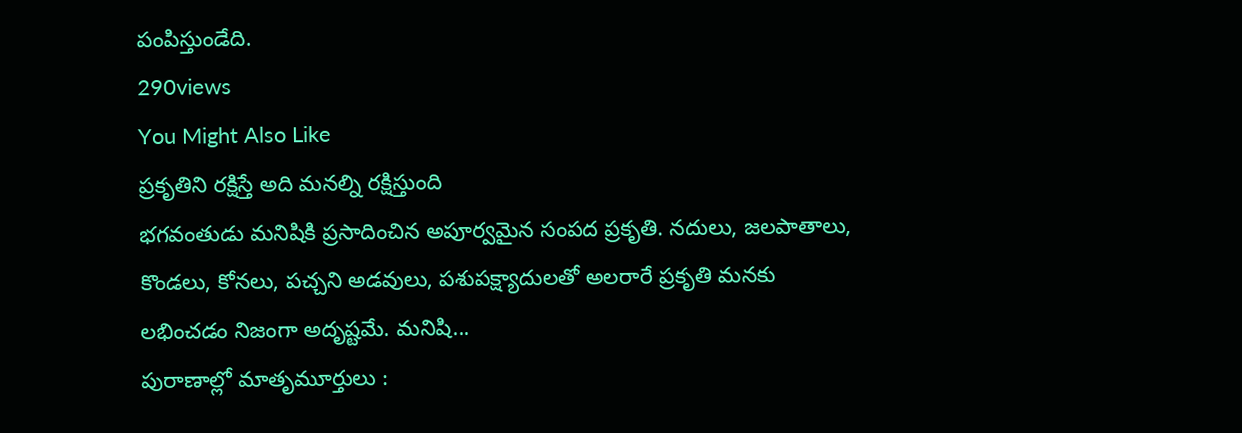పంపిస్తుండేది.
290views
You Might Also Like
ప్రకృతిని రక్షిస్తే అది మనల్ని రక్షిస్తుంది
భగవంతుడు మనిషికి ప్రసాదించిన అపూర్వమైన సంపద ప్రకృతి. నదులు, జలపాతాలు, కొండలు, కోనలు, పచ్చని అడవులు, పశుపక్ష్యాదులతో అలరారే ప్రకృతి మనకు లభించడం నిజంగా అదృష్టమే. మనిషి...
పురాణాల్లో మాతృమూర్తులు :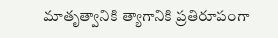మాతృత్వానికి త్యాగానికి ప్రతిరూపంగా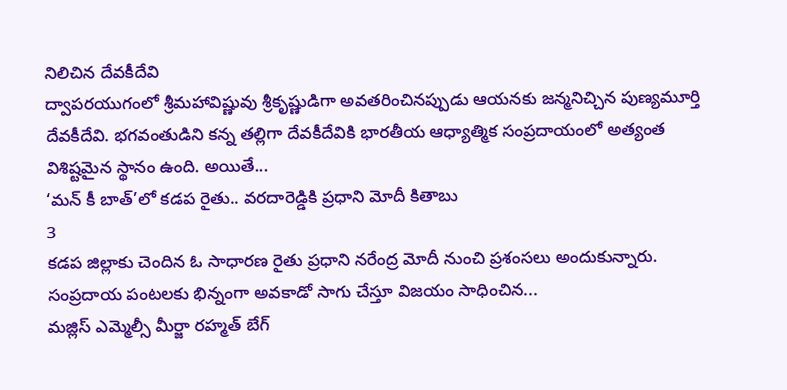నిలిచిన దేవకీదేవి
ద్వాపరయుగంలో శ్రీమహావిష్ణువు శ్రీకృష్ణుడిగా అవతరించినప్పుడు ఆయనకు జన్మనిచ్చిన పుణ్యమూర్తి దేవకీదేవి. భగవంతుడిని కన్న తల్లిగా దేవకీదేవికి భారతీయ ఆధ్యాత్మిక సంప్రదాయంలో అత్యంత విశిష్టమైన స్థానం ఉంది. అయితే...
‘మన్ కీ బాత్’లో కడప రైతు.. వరదారెడ్డికి ప్రధాని మోదీ కితాబు
3
కడప జిల్లాకు చెందిన ఓ సాధారణ రైతు ప్రధాని నరేంద్ర మోదీ నుంచి ప్రశంసలు అందుకున్నారు. సంప్రదాయ పంటలకు భిన్నంగా అవకాడో సాగు చేస్తూ విజయం సాధించిన...
మజ్లిస్ ఎమ్మెల్సీ మీర్జా రహ్మత్ బేగ్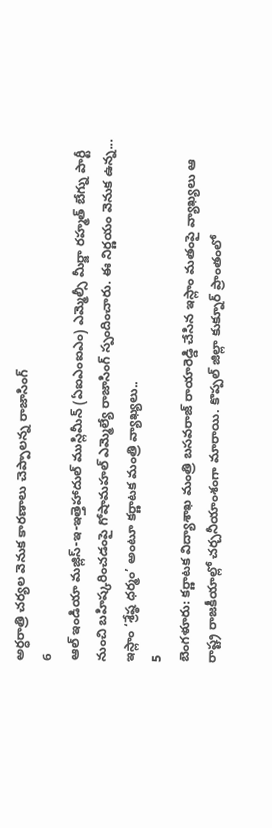అర్ధరాత్రి చర్యల వెనుక కారణాలు చెప్పాలన్న రాజాసింగ్
6
ఆల్ ఇండియా మజ్లిస్-ఇ-ఇత్తెహాదుల్ ముస్లిమీన్ (ఏఐఎంఐఎం) ఎమ్మెల్సీ మీర్జా రహ్మత్ బేగ్ను పార్టీ నుంచి బహిష్కరించడంపై గోషామహల్ ఎమ్మెల్యే రాజాసింగ్ స్పందించారు. ఈ నిర్ణయం వెనుక ఉన్న...
ఇస్లాం ‘శ్రేష్ఠ ధర్మం’ అంటూ కర్ణాటక మంత్రి వ్యాఖ్యలు..
5
బెంగళూరు: కర్ణాటక విద్యాశాఖ మంత్రి బసవరాజ్ రాయారెడ్డి చేసిన ఇస్లాం మతంపై వ్యాఖ్యలు ఆ రాష్ట్ర రాజకీయాల్లో చర్చనీయాంశంగా మారాయి. కొప్పల్ జిల్లా కుక్నూర్ ప్రాంతంలో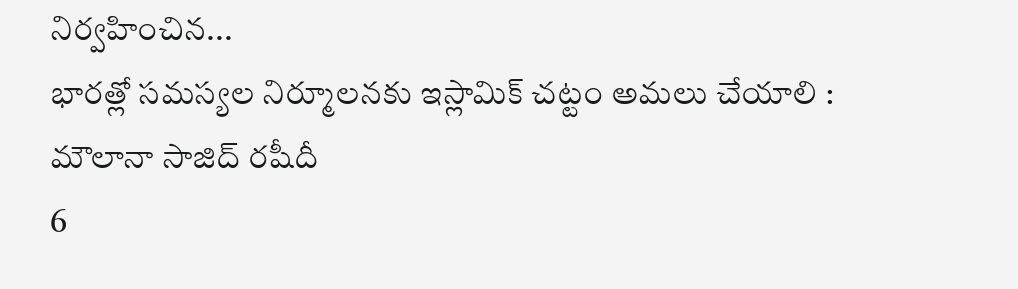నిర్వహించిన...
భారత్లో సమస్యల నిర్మూలనకు ఇస్లామిక్ చట్టం అమలు చేయాలి : మౌలానా సాజిద్ రషీదీ
6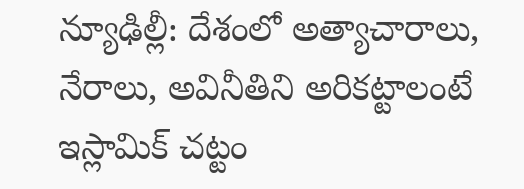న్యూఢిల్లీ: దేశంలో అత్యాచారాలు, నేరాలు, అవినీతిని అరికట్టాలంటే ఇస్లామిక్ చట్టం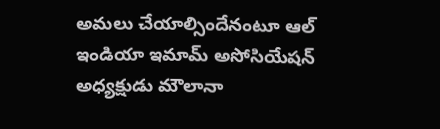అమలు చేయాల్సిందేనంటూ ఆల్ ఇండియా ఇమామ్ అసోసియేషన్ అధ్యక్షుడు మౌలానా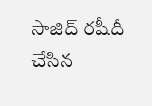సాజిద్ రషీదీ చేసిన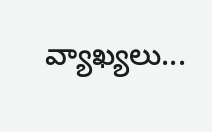వ్యాఖ్యలు...